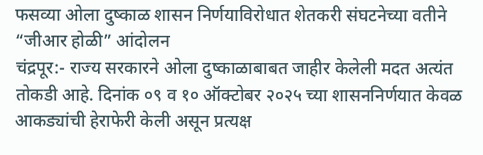फसव्या ओला दुष्काळ शासन निर्णयाविरोधात शेतकरी संघटनेच्या वतीने “जीआर होळी” आंदोलन
चंद्रपूर:- राज्य सरकारने ओला दुष्काळाबाबत जाहीर केलेली मदत अत्यंत तोकडी आहे. दिनांक ०९ व १० ऑक्टोबर २०२५ च्या शासननिर्णयात केवळ आकड्यांची हेराफेरी केली असून प्रत्यक्ष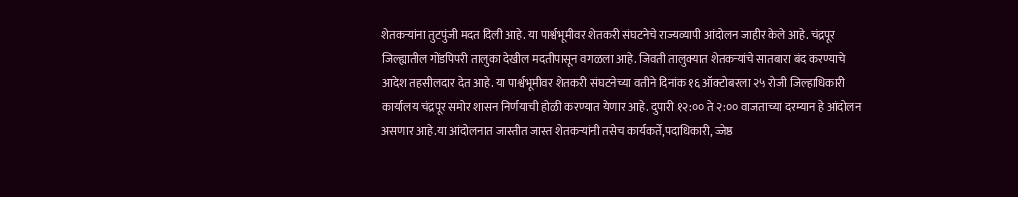शेतकऱ्यांना तुटपुंजी मदत दिली आहे. या पार्श्वभूमीवर शेतकरी संघटनेचे राज्यव्यापी आंदोलन जाहीर केले आहे. चंद्रपूर जिल्ह्यातील गोंडपिपरी तालुका देखील मदतीपासून वगळला आहे. जिवती तालुक्यात शेतकऱ्यांचे सातबारा बंद करण्याचे आदेश तहसीलदार देत आहे. या पार्श्वभूमीवर शेतकरी संघटनेच्या वतीने दिनांक १६ ऑक्टोबरला २५ रोजी जिल्हाधिकारी कार्यालय चंद्रपूर समोर शासन निर्णयाची होळी करण्यात येणार आहे. दुपारी १२:०० ते २:०० वाजताच्या दरम्यान हे आंदोलन असणार आहे.या आंदोलनात जास्तीत जास्त शेतकऱ्यांनी तसेच कार्यकर्ते,पदाधिकारी, ज्जेष्ठ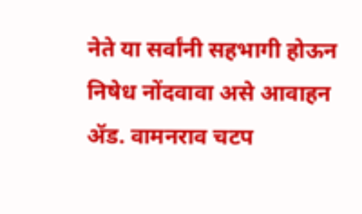नेते या सर्वांनी सहभागी होऊन निषेध नोंदवावा असे आवाहन ॲड. वामनराव चटप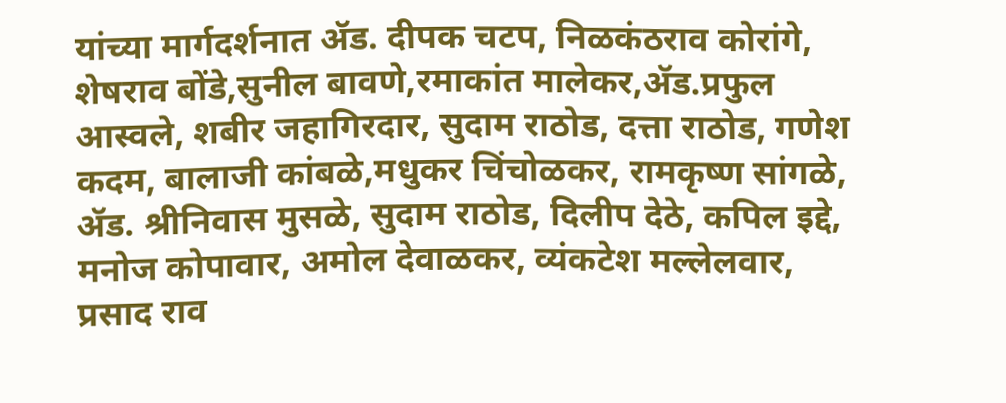यांच्या मार्गदर्शनात ॲड. दीपक चटप, निळकंठराव कोरांगे, शेषराव बोंडे,सुनील बावणे,रमाकांत मालेकर,ॲड.प्रफुल आस्वले, शबीर जहागिरदार, सुदाम राठोड, दत्ता राठोड, गणेश कदम, बालाजी कांबळे,मधुकर चिंचोळकर, रामकृष्ण सांगळे, ॲड. श्रीनिवास मुसळे, सुदाम राठोड, दिलीप देठे, कपिल इद्दे, मनोज कोपावार, अमोल देवाळकर, व्यंकटेश मल्लेलवार, प्रसाद राव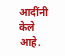आदींनी केले आहे.